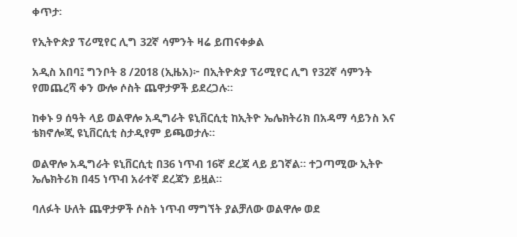ቀጥታ፡

የኢትዮጵያ ፕሪሚየር ሊግ 32ኛ ሳምንት ዛሬ ይጠናቀቃል

አዲስ አበባ፤ ግንቦት 8 /2018 (ኢዜአ)፦ በኢትዮጵያ ፕሪሚየር ሊግ የ32ኛ ሳምንት የመጨረሻ ቀን ውሎ ሶስት ጨዋታዎች ይደረጋሉ።

ከቀኑ 9 ሰዓት ላይ ወልዋሎ አዲግራት ዩኒቨርሲቲ ከኢትዮ ኤሌክትሪክ በአዳማ ሳይንስ እና ቴክኖሎጂ ዩኒቨርሲቲ ስታዲየም ይጫወታሉ።

ወልዋሎ አዲግራት ዩኒቨርሲቲ በ36 ነጥብ 16ኛ ደረጃ ላይ ይገኛል። ተጋጣሚው ኢትዮ ኤሌክትሪክ በ45 ነጥብ አራተኛ ደረጃን ይዟል።

ባለፉት ሁለት ጨዋታዎች ሶስት ነጥብ ማግኘት ያልቻለው ወልዋሎ ወደ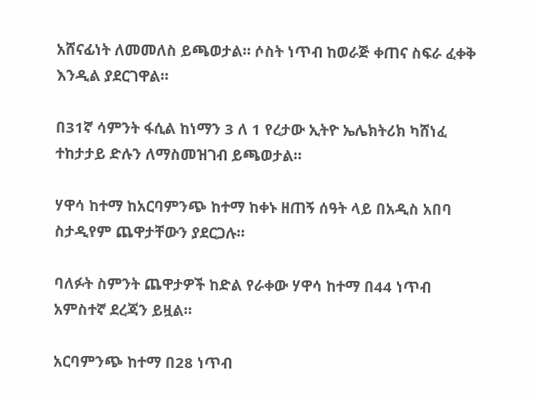አሸናፊነት ለመመለስ ይጫወታል። ሶስት ነጥብ ከወራጅ ቀጠና ስፍራ ፈቀቅ እንዲል ያደርገዋል።

በ31ኛ ሳምንት ፋሲል ከነማን 3 ለ 1 የረታው ኢትዮ ኤሌክትሪክ ካሸነፈ ተከታታይ ድሉን ለማስመዝገብ ይጫወታል።

ሃዋሳ ከተማ ከአርባምንጭ ከተማ ከቀኑ ዘጠኝ ሰዓት ላይ በአዲስ አበባ ስታዲየም ጨዋታቸውን ያደርጋሉ።

ባለፉት ስምንት ጨዋታዎች ከድል የራቀው ሃዋሳ ከተማ በ44 ነጥብ አምስተኛ ደረጃን ይዟል።

አርባምንጭ ከተማ በ28 ነጥብ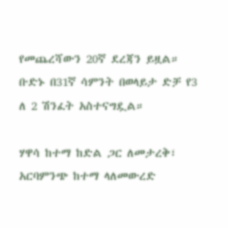የመጨረሻውን 20ኛ ደረጃን ይዟል። ቡድኑ በ31ኛ ሳምንት በወላይታ ድቻ የ3 ለ 2 ሽንፈት አስተናግዷል።

ሃዋሳ ከተማ ከድል ጋር ለመታረቅ፣ አርባምንጭ ከተማ ላለመውረድ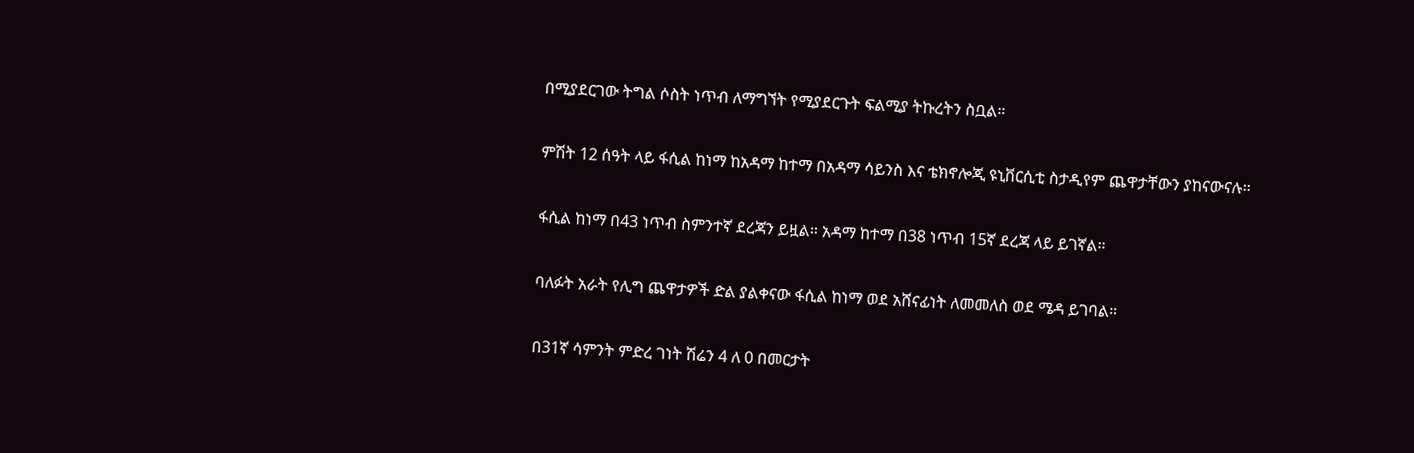በሚያደርገው ትግል ሶስት ነጥብ ለማግኘት የሚያደርጉት ፍልሚያ ትኩረትን ስቧል።

ምሽት 12 ሰዓት ላይ ፋሲል ከነማ ከአዳማ ከተማ በአዳማ ሳይንስ እና ቴክኖሎጂ ዩኒቨርሲቲ ስታዲየም ጨዋታቸውን ያከናውናሉ።

ፋሲል ከነማ በ43 ነጥብ ስምንተኛ ደረጃን ይዟል። አዳማ ከተማ በ38 ነጥብ 15ኛ ደረጃ ላይ ይገኛል።

ባለፉት አራት የሊግ ጨዋታዎች ድል ያልቀናው ፋሲል ከነማ ወደ አሸናፊነት ለመመለስ ወደ ሜዳ ይገባል።

በ31ኛ ሳምንት ምድረ ገነት ሽሬን 4 ለ 0 በመርታት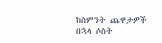ከስምንት ጨዋታዎች በኋላ ሶስት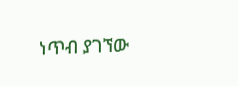ነጥብ ያገኘው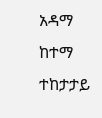አዳማ ከተማ ተከታታይ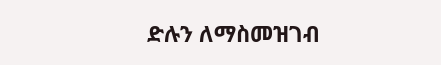ድሉን ለማስመዝገብ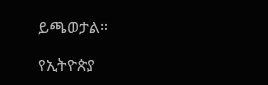ይጫወታል።

የኢትዮጵያ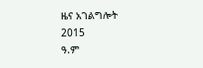ዜና አገልግሎት
2015
ዓ.ም